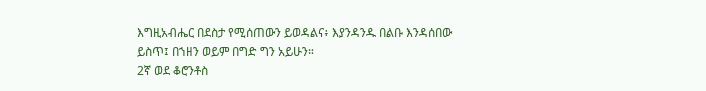እግዚአብሔር በደስታ የሚሰጠውን ይወዳልና፥ እያንዳንዱ በልቡ እንዳሰበው ይስጥ፤ በኀዘን ወይም በግድ ግን አይሁን።
2ኛ ወደ ቆሮንቶስ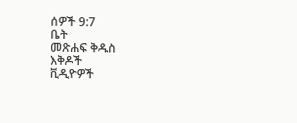ሰዎች 9:7
ቤት
መጽሐፍ ቅዱስ
እቅዶች
ቪዲዮዎች